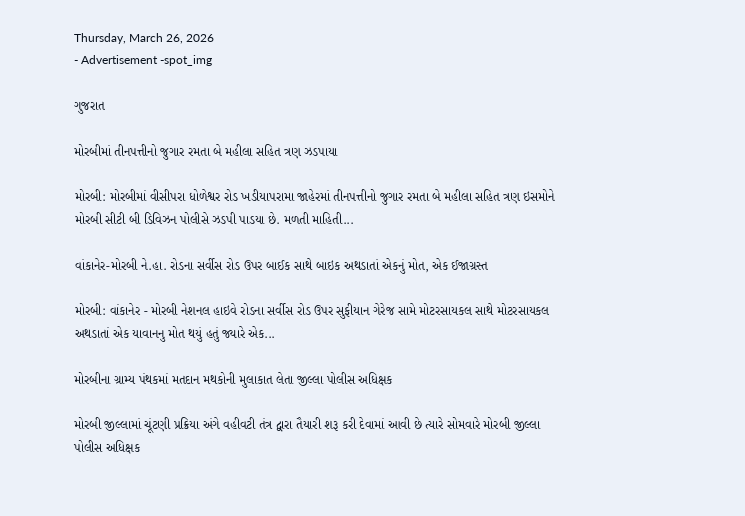Thursday, March 26, 2026
- Advertisement -spot_img

ગુજરાત

મોરબીમાં તીનપત્તીનો જુગાર રમતા બે મહીલા સહિત ત્રણ ઝડપાયા

મોરબી: મોરબીમાં વીસીપરા ધોળેશ્વર રોડ ખડીયાપરામા જાહેરમાં તીનપત્તીનો જુગાર રમતા બે મહીલા સહિત ત્રણ ઇસમોને મોરબી સીટી બી ડિવિઝન પોલીસે ઝડપી પાડયા છે. મળતી માહિતી...

વાંકાનેર-મોરબી ને.હા. રોડના સર્વીસ રોડ ઉપર બાઈક સાથે બાઇક અથડાતાં એકનું મોત, એક ઈજાગ્રસ્ત

મોરબી: વાંકાનેર - મોરબી નેશનલ હાઇવે રોડના સર્વીસ રોડ ઉપર સુફીયાન ગેરેજ સામે મોટરસાયકલ સાથે મોટરસાયકલ અથડાતાં એક યાવાનનુ મોત થયું હતું જ્યારે એક...

મોરબીના ગ્રામ્ય પંથકમાં મતદાન મથકોની મુલાકાત લેતા જીલ્લા પોલીસ અધિક્ષક

મોરબી જીલ્લામાં ચૂંટણી પ્રક્રિયા અંગે વહીવટી તંત્ર દ્વારા તૈયારી શરૂ કરી દેવામાં આવી છે ત્યારે સોમવારે મોરબી જીલ્લા પોલીસ અધિક્ષક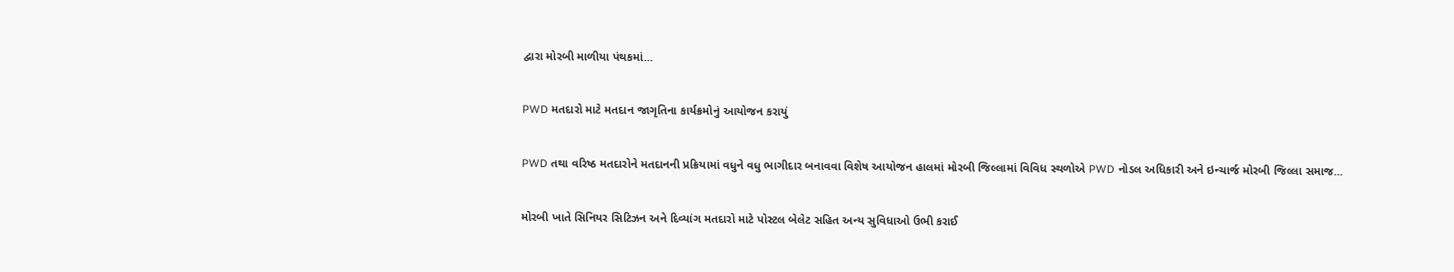દ્વારા મોરબી માળીયા પંથકમાં...

PWD મતદારો માટે મતદાન જાગૃતિના કાર્યક્રમોનું આયોજન કરાયું

PWD તથા વરિષ્ઠ મતદારોને મતદાનની પ્રક્રિયામાં વધુને વધુ ભાગીદાર બનાવવા વિશેષ આયોજન હાલમાં મોરબી જિલ્લામાં વિવિધ સ્થળોએ PWD નોડલ અધિકારી અને ઇન્ચાર્જ મોરબી જિલ્લા સમાજ...

મોરબી ખાતે સિનિયર સિટિઝન અને દિવ્યાંગ મતદારો માટે પોસ્ટલ બેલેટ સહિત અન્ય સુવિધાઓ ઉભી કરાઈ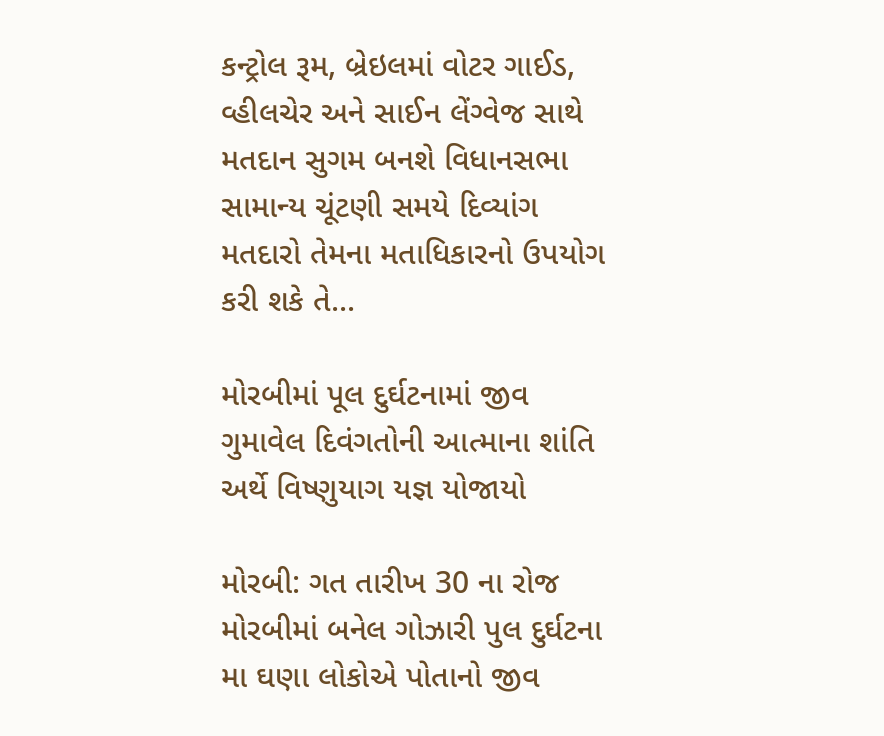કન્ટ્રોલ રૂમ, બ્રેઇલમાં વોટર ગાઈડ, વ્હીલચેર અને સાઈન લેંગ્વેજ સાથે મતદાન સુગમ બનશે વિધાનસભા સામાન્ય ચૂંટણી સમયે દિવ્યાંગ મતદારો તેમના મતાધિકારનો ઉપયોગ કરી શકે તે...

મોરબીમાં પૂલ દુર્ઘટનામાં જીવ ગુમાવેલ દિવંગતોની આત્માના શાંતિ અર્થે વિષ્ણુયાગ યજ્ઞ યોજાયો

મોરબી: ગત તારીખ 30 ના રોજ મોરબીમાં બનેલ ગોઝારી પુલ દુર્ઘટના મા ઘણા લોકોએ પોતાનો જીવ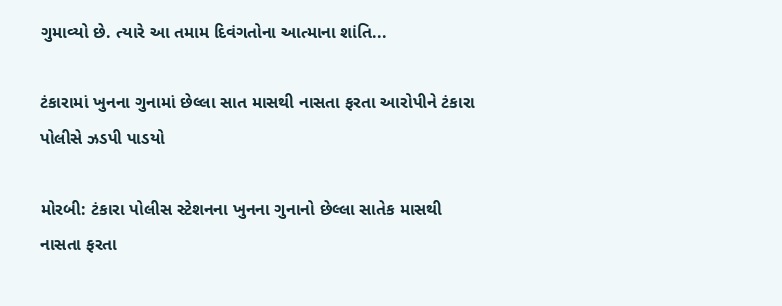ગુમાવ્યો છે. ત્યારે આ તમામ દિવંગતોના આત્માના શાંતિ...

ટંકારામાં ખુનના ગુનામાં છેલ્લા સાત માસથી નાસતા ફરતા આરોપીને ટંકારા પોલીસે ઝડપી પાડયો

મોરબી: ટંકારા પોલીસ સ્ટેશનના ખુનના ગુનાનો છેલ્લા સાતેક માસથી નાસતા ફરતા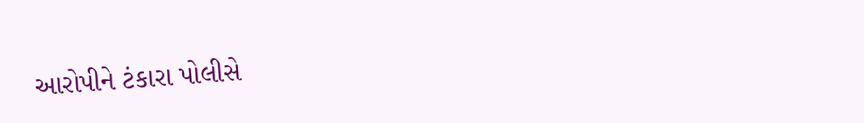આરોપીને ટંકારા પોલીસે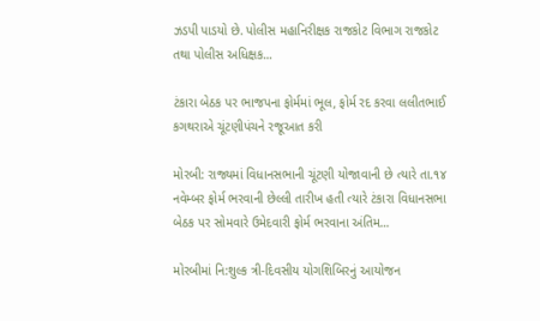ઝડપી પાડયો છે. પોલીસ મહાનિરીક્ષક રાજકોટ વિભાગ રાજકોટ તથા પોલીસ અધિક્ષક...

ટંકારા બેઠક પર ભાજપના ફોર્મમાં ભૂલ, ફોર્મ રદ કરવા લલીતભાઈ કગથરાએ ચૂંટણીપંચને રજૂઆત કરી

મોરબી: રાજ્યમાં વિધાનસભાની ચૂંટણી યોજાવાની છે ત્યારે તા.૧૪ નવેમ્બર ફોર્મ ભરવાની છેલ્લી તારીખ હતી ત્યારે ટંકારા વિધાનસભા બેઠક પર સોમવારે ઉમેદવારી ફોર્મ ભરવાના અંતિમ...

મોરબીમાં નિ:શુલ્ક ત્રી-દિવસીય યોગશિબિરનું આયોજન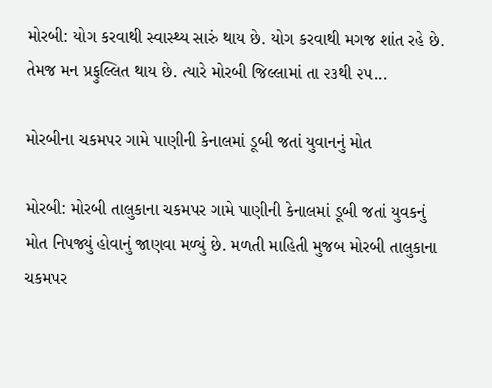મોરબી: યોગ કરવાથી સ્વાસ્થ્ય સારું થાય છે. યોગ કરવાથી મગજ શાંત રહે છે. તેમજ મન પ્રફુલ્લિત થાય છે. ત્યારે મોરબી જિલ્લામાં તા ૨૩થી ૨૫...

મોરબીના ચકમપર ગામે પાણીની કેનાલમાં ડૂબી જતાં યુવાનનું મોત

મોરબી: મોરબી તાલુકાના ચકમપર ગામે પાણીની કેનાલમાં ડૂબી જતાં યુવકનું મોત નિપજ્યું હોવાનું જાણવા મળ્યું છે. મળતી માહિતી મુજબ મોરબી તાલુકાના ચકમપર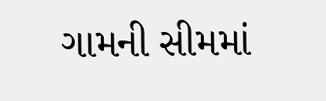ગામની સીમમાં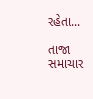રહેતા...

તાજા સમાચાર